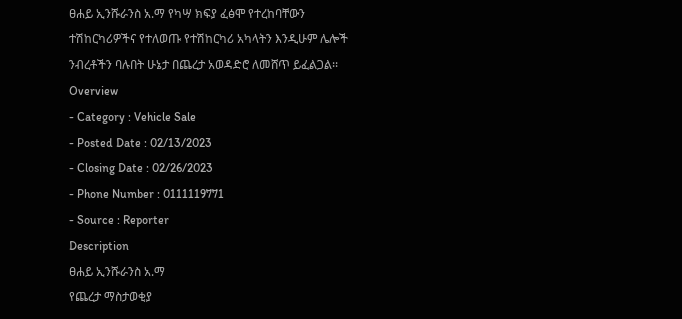ፀሐይ ኢንሹራንስ አ.ማ የካሣ ክፍያ ፈፅሞ የተረከባቸውን ተሽከርካሪዎችና የተለወጡ የተሽከርካሪ አካላትን እንዲሁም ሌሎች ንብረቶችን ባሉበት ሁኔታ በጨረታ አወዳድሮ ለመሸጥ ይፈልጋል፡፡
Overview
- Category : Vehicle Sale
- Posted Date : 02/13/2023
- Closing Date : 02/26/2023
- Phone Number : 0111119771
- Source : Reporter
Description
ፀሐይ ኢንሹራንስ አ.ማ
የጨረታ ማስታወቂያ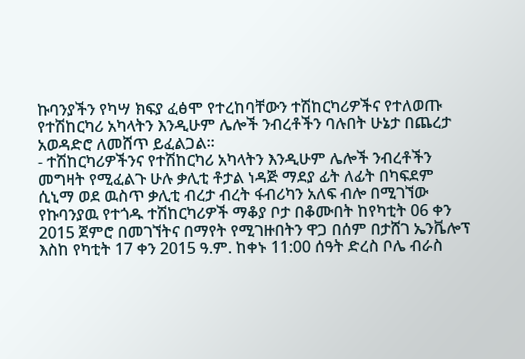ኩባንያችን የካሣ ክፍያ ፈፅሞ የተረከባቸውን ተሽከርካሪዎችና የተለወጡ የተሽከርካሪ አካላትን እንዲሁም ሌሎች ንብረቶችን ባሉበት ሁኔታ በጨረታ አወዳድሮ ለመሸጥ ይፈልጋል፡፡
- ተሽከርካሪዎችንና የተሽከርካሪ አካላትን እንዲሁም ሌሎች ንብረቶችን መግዛት የሚፈልጉ ሁሉ ቃሊቲ ቶታል ነዳጅ ማደያ ፊት ለፊት በካፍደም ሲኒማ ወደ ዉስጥ ቃሊቲ ብረታ ብረት ፋብሪካን አለፍ ብሎ በሚገኘው የኩባንያዉ የተጎዱ ተሽከርካሪዎች ማቆያ ቦታ በቆሙበት ከየካቲት 06 ቀን 2015 ጀምሮ በመገኘትና በማየት የሚገዙበትን ዋጋ በሰም በታሸገ ኤንቬሎፕ እስከ የካቲት 17 ቀን 2015 ዓ.ም. ከቀኑ 11:00 ሰዓት ድረስ ቦሌ ብራስ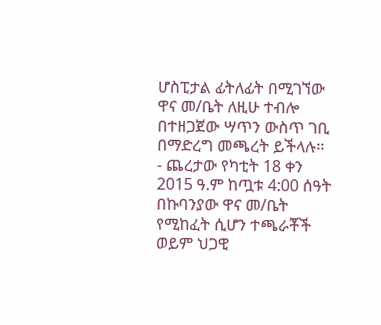ሆስፒታል ፊትለፊት በሚገኘው ዋና መ/ቤት ለዚሁ ተብሎ በተዘጋጀው ሣጥን ውስጥ ገቢ በማድረግ መጫረት ይችላሉ፡፡
- ጨረታው የካቲት 18 ቀን 2015 ዓ.ም ከጧቱ 4:00 ሰዓት በኩባንያው ዋና መ/ቤት የሚከፈት ሲሆን ተጫራቾች ወይም ህጋዊ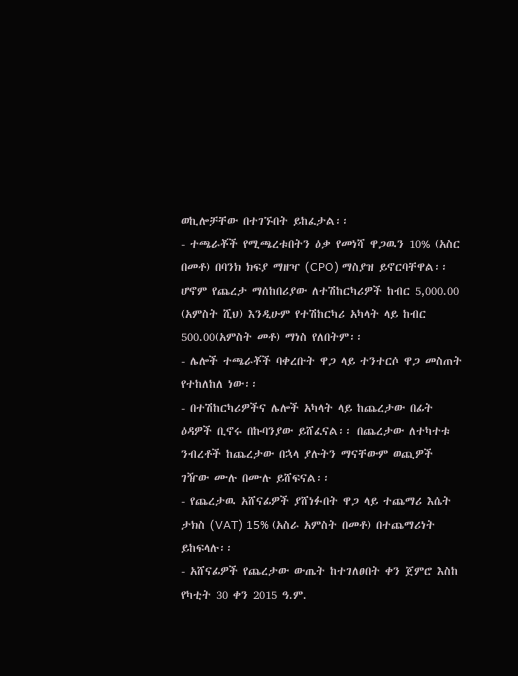ወኪሎቻቸው በተገኙበት ይከፈታል፡፡
- ተጫራቾች የሚጫረቱበትን ዕቃ የመነሻ ዋጋዉን 10% (አስር በመቶ) በባንክ ክፍያ ማዘዣ (CPO) ማስያዝ ይኖርባቸዋል፡፡ ሆኖም የጨረታ ማሰከበሪያው ለተሽከርካሪዎች ከብር 5,000.00 (አምስት ሺህ) እንዲሁም የተሽከርካሪ አካላት ላይ ከብር 500.00(አምስት መቶ) ማነስ የለበትም፡፡
- ሌሎች ተጫራቾች ባቀረቡት ዋጋ ላይ ተንተርሶ ዋጋ መስጠት የተከለከለ ነው፡፡
- በተሽከርካሪዎችና ሌሎች አካላት ላይ ከጨረታው በፊት ዕዳዎች ቢኖሩ በኩባንያው ይሸፈናል፡፡ በጨረታው ለተካተቱ ንብረቶች ከጨረታው በኋላ ያሉትን ማናቸውም ወጪዎች ገዥው ሙሉ በሙሉ ይሸፍናል፡፡
- የጨረታዉ አሸናፊዎች ያሸነፉበት ዋጋ ላይ ተጨማሪ እሴት ታክስ (VAT) 15% (አስራ አምስት በመቶ) በተጨማሪነት ይከፍላሉ፡፡
- አሸናፊዎች የጨረታው ውጤት ከተገለፀበት ቀን ጀምሮ እስከ የካቲት 30 ቀን 2015 ዓ.ም.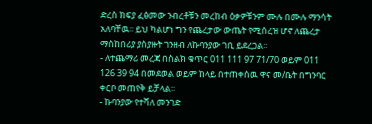ድረስ ክፍያ ፈፅመው ንብረቶቹን መረከብ ዕቃዎቹንም ሙሉ በሙሉ ማንሳት አለባቸዉ፡፡ ይህ ካልሆነ ግን የጨረታው ውጤት የሚሰረዝ ሆኖ ለጨረታ ማስከበሪያ ያስያዙት ገንዘብ ለኩባንያው ገቢ ይደረጋል፡፡
- ለተጨማሪ መረጃ በስልክ ቁጥር 011 111 97 71/70 ወይም 011 126 39 94 በመደወል ወይም ከላይ በተጠቀሰዉ ዋና መ/ቤት በግንባር ቀርቦ መጠየቅ ይቻላል፡፡
- ኩባንያው የተሻለ መንገድ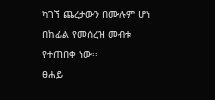ካገኘ ጨረታውን በሙሉም ሆነ በከፊል የመሰረዝ መብቱ የተጠበቀ ነው፡፡
ፀሐይ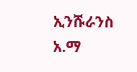ኢንሹራንስ አ.ማ